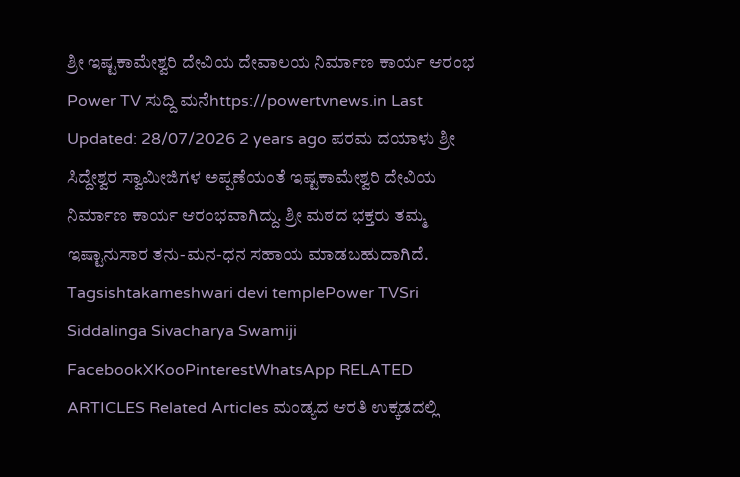ಶ್ರೀ ಇಷ್ಟಕಾಮೇಶ್ವರಿ ದೇವಿಯ ದೇವಾಲಯ ನಿರ್ಮಾಣ ಕಾರ್ಯ ಆರಂಭ Power TV ಸುದ್ದಿ ಮನೆhttps://powertvnews.in Last Updated: 28/07/2026 2 years ago ಪರಮ ದಯಾಳು ಶ್ರೀ ಸಿದ್ದೇಶ್ವರ ಸ್ವಾಮೀಜಿಗಳ ಅಪ್ಪಣೆಯಂತೆ ಇಷ್ಟಕಾಮೇಶ್ವರಿ ದೇವಿಯ ನಿರ್ಮಾಣ ಕಾರ್ಯ ಆರಂಭವಾಗಿದ್ದು. ಶ್ರೀ ಮಠದ ಭಕ್ತರು ತಮ್ಮ ಇಷ್ಟಾನುಸಾರ ತನು-ಮನ-ಧನ ಸಹಾಯ ಮಾಡಬಹುದಾಗಿದೆ. Tagsishtakameshwari devi templePower TVSri Siddalinga Sivacharya Swamiji FacebookXKooPinterestWhatsApp RELATED ARTICLES Related Articles ಮಂಡ್ಯದ ಆರತಿ ಉಕ್ಕಡದಲ್ಲಿ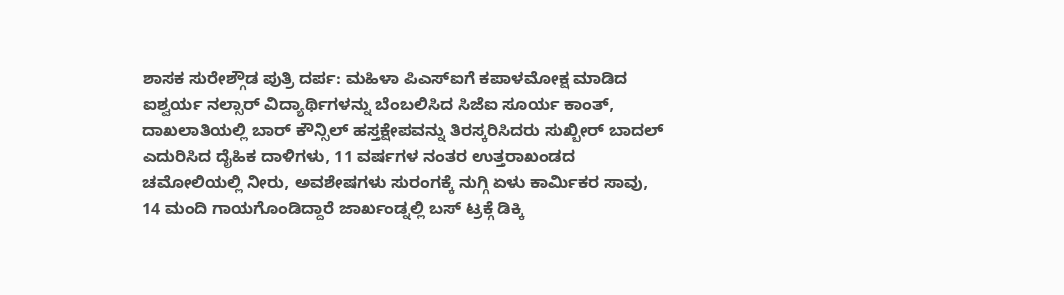ಶಾಸಕ ಸುರೇಶ್ಗೌಡ ಪುತ್ರಿ ದರ್ಪ: ಮಹಿಳಾ ಪಿಎಸ್ಐಗೆ ಕಪಾಳಮೋಕ್ಷ ಮಾಡಿದ ಐಶ್ವರ್ಯ ನಲ್ಸಾರ್ ವಿದ್ಯಾರ್ಥಿಗಳನ್ನು ಬೆಂಬಲಿಸಿದ ಸಿಜೆಐ ಸೂರ್ಯ ಕಾಂತ್, ದಾಖಲಾತಿಯಲ್ಲಿ ಬಾರ್ ಕೌನ್ಸಿಲ್ ಹಸ್ತಕ್ಷೇಪವನ್ನು ತಿರಸ್ಕರಿಸಿದರು ಸುಖ್ಬೀರ್ ಬಾದಲ್ ಎದುರಿಸಿದ ದೈಹಿಕ ದಾಳಿಗಳು, 11 ವರ್ಷಗಳ ನಂತರ ಉತ್ತರಾಖಂಡದ ಚಮೋಲಿಯಲ್ಲಿ ನೀರು, ಅವಶೇಷಗಳು ಸುರಂಗಕ್ಕೆ ನುಗ್ಗಿ ಏಳು ಕಾರ್ಮಿಕರ ಸಾವು, 14 ಮಂದಿ ಗಾಯಗೊಂಡಿದ್ದಾರೆ ಜಾರ್ಖಂಡ್ನಲ್ಲಿ ಬಸ್ ಟ್ರಕ್ಗೆ ಡಿಕ್ಕಿ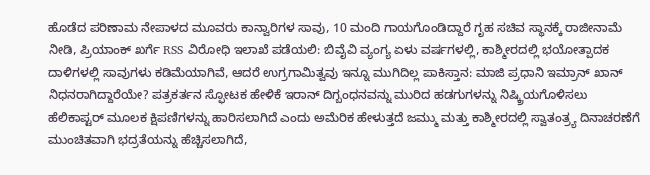ಹೊಡೆದ ಪರಿಣಾಮ ನೇಪಾಳದ ಮೂವರು ಕಾನ್ವಾರಿಗಳ ಸಾವು, 10 ಮಂದಿ ಗಾಯಗೊಂಡಿದ್ದಾರೆ ಗೃಹ ಸಚಿವ ಸ್ಥಾನಕ್ಕೆ ರಾಜೀನಾಮೆ ನೀಡಿ, ಪ್ರಿಯಾಂಕ್ ಖರ್ಗೆ RSS ವಿರೋಧಿ ಇಲಾಖೆ ಪಡೆಯಲಿ: ಬಿವೈವಿ ವ್ಯಂಗ್ಯ ಏಳು ವರ್ಷಗಳಲ್ಲಿ, ಕಾಶ್ಮೀರದಲ್ಲಿ ಭಯೋತ್ಪಾದಕ ದಾಳಿಗಳಲ್ಲಿ ಸಾವುಗಳು ಕಡಿಮೆಯಾಗಿವೆ, ಆದರೆ ಉಗ್ರಗಾಮಿತ್ವವು ಇನ್ನೂ ಮುಗಿದಿಲ್ಲ ಪಾಕಿಸ್ತಾನ: ಮಾಜಿ ಪ್ರಧಾನಿ ಇಮ್ರಾನ್ ಖಾನ್ ನಿಧನರಾಗಿದ್ದಾರೆಯೇ? ಪತ್ರಕರ್ತನ ಸ್ಫೋಟಕ ಹೇಳಿಕೆ ಇರಾನ್ ದಿಗ್ಬಂಧನವನ್ನು ಮುರಿದ ಹಡಗುಗಳನ್ನು ನಿಷ್ಕ್ರಿಯಗೊಳಿಸಲು ಹೆಲಿಕಾಪ್ಟರ್ ಮೂಲಕ ಕ್ಷಿಪಣಿಗಳನ್ನು ಹಾರಿಸಲಾಗಿದೆ ಎಂದು ಅಮೆರಿಕ ಹೇಳುತ್ತದೆ ಜಮ್ಮು ಮತ್ತು ಕಾಶ್ಮೀರದಲ್ಲಿ ಸ್ವಾತಂತ್ರ್ಯ ದಿನಾಚರಣೆಗೆ ಮುಂಚಿತವಾಗಿ ಭದ್ರತೆಯನ್ನು ಹೆಚ್ಚಿಸಲಾಗಿದೆ,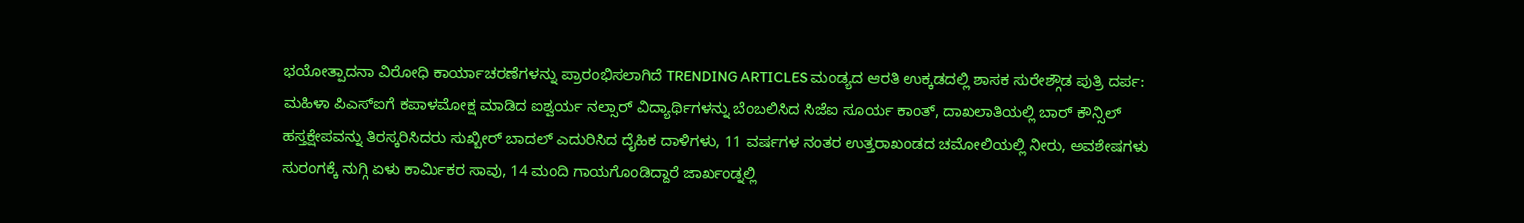ಭಯೋತ್ಪಾದನಾ ವಿರೋಧಿ ಕಾರ್ಯಾಚರಣೆಗಳನ್ನು ಪ್ರಾರಂಭಿಸಲಾಗಿದೆ TRENDING ARTICLES ಮಂಡ್ಯದ ಆರತಿ ಉಕ್ಕಡದಲ್ಲಿ ಶಾಸಕ ಸುರೇಶ್ಗೌಡ ಪುತ್ರಿ ದರ್ಪ: ಮಹಿಳಾ ಪಿಎಸ್ಐಗೆ ಕಪಾಳಮೋಕ್ಷ ಮಾಡಿದ ಐಶ್ವರ್ಯ ನಲ್ಸಾರ್ ವಿದ್ಯಾರ್ಥಿಗಳನ್ನು ಬೆಂಬಲಿಸಿದ ಸಿಜೆಐ ಸೂರ್ಯ ಕಾಂತ್, ದಾಖಲಾತಿಯಲ್ಲಿ ಬಾರ್ ಕೌನ್ಸಿಲ್ ಹಸ್ತಕ್ಷೇಪವನ್ನು ತಿರಸ್ಕರಿಸಿದರು ಸುಖ್ಬೀರ್ ಬಾದಲ್ ಎದುರಿಸಿದ ದೈಹಿಕ ದಾಳಿಗಳು, 11 ವರ್ಷಗಳ ನಂತರ ಉತ್ತರಾಖಂಡದ ಚಮೋಲಿಯಲ್ಲಿ ನೀರು, ಅವಶೇಷಗಳು ಸುರಂಗಕ್ಕೆ ನುಗ್ಗಿ ಏಳು ಕಾರ್ಮಿಕರ ಸಾವು, 14 ಮಂದಿ ಗಾಯಗೊಂಡಿದ್ದಾರೆ ಜಾರ್ಖಂಡ್ನಲ್ಲಿ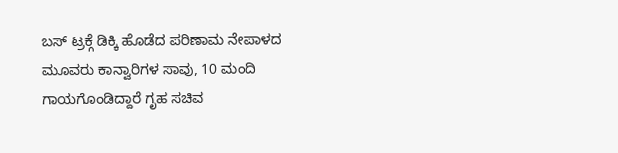ಬಸ್ ಟ್ರಕ್ಗೆ ಡಿಕ್ಕಿ ಹೊಡೆದ ಪರಿಣಾಮ ನೇಪಾಳದ ಮೂವರು ಕಾನ್ವಾರಿಗಳ ಸಾವು, 10 ಮಂದಿ ಗಾಯಗೊಂಡಿದ್ದಾರೆ ಗೃಹ ಸಚಿವ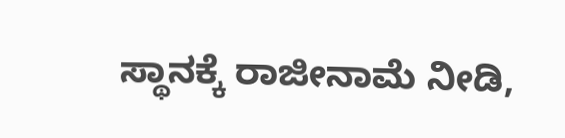ಸ್ಥಾನಕ್ಕೆ ರಾಜೀನಾಮೆ ನೀಡಿ,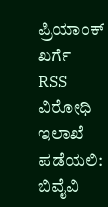ಪ್ರಿಯಾಂಕ್ ಖರ್ಗೆ RSS ವಿರೋಧಿ ಇಲಾಖೆ ಪಡೆಯಲಿ: ಬಿವೈವಿ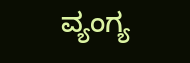ವ್ಯಂಗ್ಯ